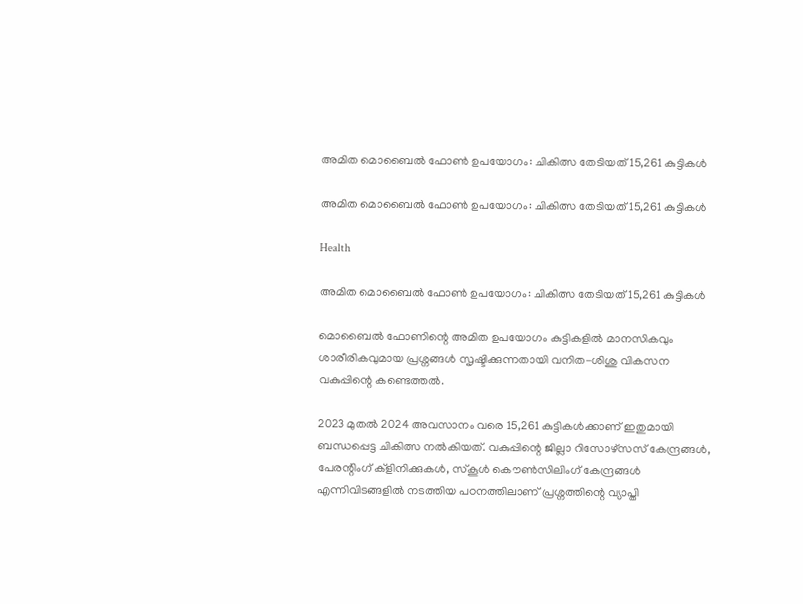അമിത മൊബൈല്‍ ഫോണ്‍ ഉപയോഗം: ചികിത്സ തേടിയത് 15,261 കുട്ടികള്‍

അമിത മൊബൈല്‍ ഫോണ്‍ ഉപയോഗം: ചികിത്സ തേടിയത് 15,261 കുട്ടികള്‍

Health

അമിത മൊബൈല്‍ ഫോണ്‍ ഉപയോഗം: ചികിത്സ തേടിയത് 15,261 കുട്ടികള്‍

മൊബൈല്‍ ഫോണിന്റെ അമിത ഉപയോഗം കുട്ടികളില്‍ മാനസികവും ശാരീരികവുമായ പ്രശ്നങ്ങള്‍ സൃഷ്ടിക്കുന്നതായി വനിത-ശിശു വികസന വകുപ്പിന്റെ കണ്ടെത്തല്‍.

2023 മുതല്‍ 2024 അവസാനം വരെ 15,261 കുട്ടികള്‍ക്കാണ് ഇതുമായി ബന്ധപ്പെട്ട ചികിത്സ നല്‍കിയത്. വകുപ്പിന്റെ ജില്ലാ റിസോഴ്സസ് കേന്ദ്രങ്ങള്‍, പേരന്റിംഗ് ക്ളിനിക്കുകള്‍, സ്കൂള്‍ കൌണ്‍സിലിംഗ് കേന്ദ്രങ്ങള്‍ എന്നിവിടങ്ങളില്‍ നടത്തിയ പഠനത്തിലാണ് പ്രശ്നത്തിന്റെ വ്യാപ്തി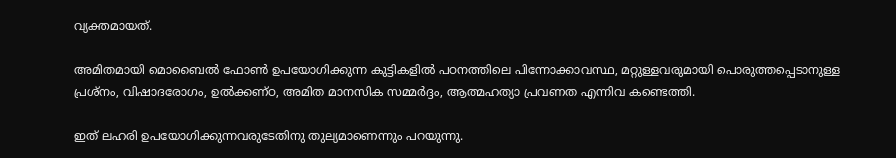വ്യക്തമായത്.

അമിതമായി മൊബൈല്‍ ഫോണ്‍ ഉപയോഗിക്കുന്ന കുട്ടികളില്‍ പഠനത്തിലെ പിന്നോക്കാവസ്ഥ, മറ്റുള്ളവരുമായി പൊരുത്തപ്പെടാനുള്ള പ്രശ്നം, വിഷാദരോഗം, ഉല്‍ക്കണ്ഠ, അമിത മാനസിക സമ്മര്‍ദ്ദം, ആത്മഹത്യാ പ്രവണത എന്നിവ കണ്ടെത്തി.

ഇത് ലഹരി ഉപയോഗിക്കുന്നവരുടേതിനു തുല്യമാണെന്നും പറയുന്നു.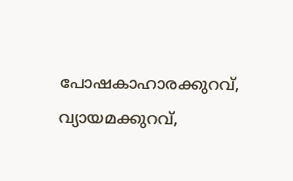പോഷകാഹാരക്കുറവ്, വ്യായമക്കുറവ്,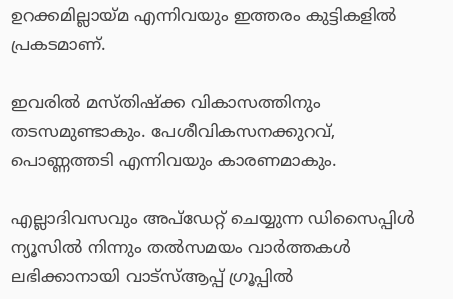ഉറക്കമില്ലായ്മ എന്നിവയും ഇത്തരം കുട്ടികളില്‍ പ്രകടമാണ്.

ഇവരില്‍ മസ്തിഷ്ക്ക വികാസത്തിനും തടസമുണ്ടാകും. പേശീവികസനക്കുറവ്, പൊണ്ണത്തടി എന്നിവയും കാരണമാകും.

എല്ലാദിവസവും അപ്ഡേറ്റ് ചെയ്യുന്ന ഡിസൈപ്പിൾ ന്യൂസിൽ നിന്നും തൽസമയം വാർത്തകൾ ലഭിക്കാനായി വാട്സ്ആപ്പ് ഗ്രൂപ്പിൽ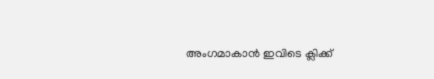അംഗമാകാൻ ഇവിടെ ക്ലിക്ക്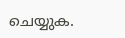ചെയ്യുക.